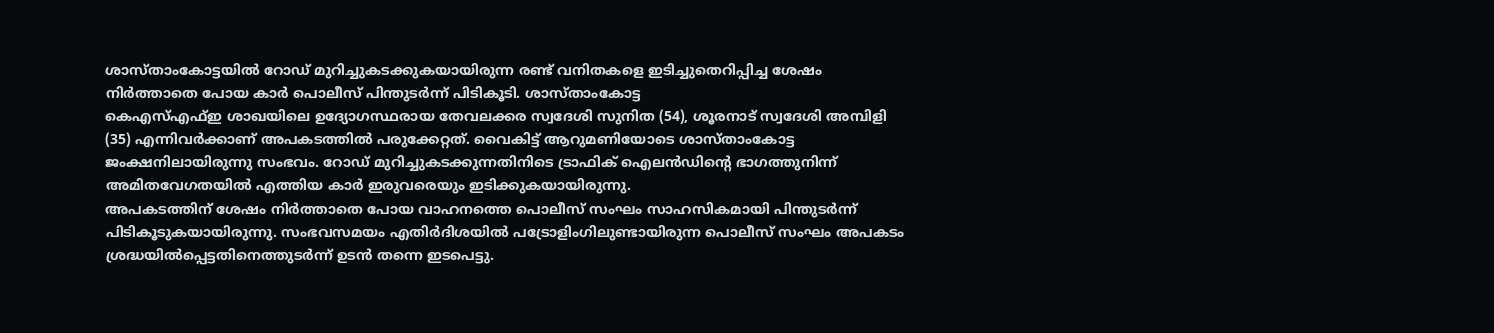ശാസ്താംകോട്ടയിൽ റോഡ് മുറിച്ചുകടക്കുകയായിരുന്ന രണ്ട് വനിതകളെ ഇടിച്ചുതെറിപ്പിച്ച ശേഷം നിർത്താതെ പോയ കാർ പൊലീസ് പിന്തുടർന്ന് പിടികൂടി. ശാസ്താംകോട്ട
കെഎസ്എഫ്ഇ ശാഖയിലെ ഉദ്യോഗസ്ഥരായ തേവലക്കര സ്വദേശി സുനിത (54), ശൂരനാട് സ്വദേശി അമ്പിളി (35) എന്നിവർക്കാണ് അപകടത്തിൽ പരുക്കേറ്റത്. വൈകിട്ട് ആറുമണിയോടെ ശാസ്താംകോട്ട
ജംക്ഷനിലായിരുന്നു സംഭവം. റോഡ് മുറിച്ചുകടക്കുന്നതിനിടെ ട്രാഫിക് ഐലൻഡിന്റെ ഭാഗത്തുനിന്ന് അമിതവേഗതയിൽ എത്തിയ കാർ ഇരുവരെയും ഇടിക്കുകയായിരുന്നു.
അപകടത്തിന് ശേഷം നിർത്താതെ പോയ വാഹനത്തെ പൊലീസ് സംഘം സാഹസികമായി പിന്തുടർന്ന് പിടികൂടുകയായിരുന്നു. സംഭവസമയം എതിർദിശയിൽ പട്രോളിംഗിലുണ്ടായിരുന്ന പൊലീസ് സംഘം അപകടം ശ്രദ്ധയിൽപ്പെട്ടതിനെത്തുടർന്ന് ഉടൻ തന്നെ ഇടപെട്ടു.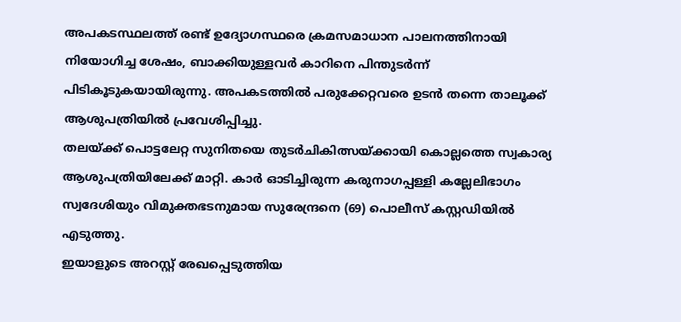അപകടസ്ഥലത്ത് രണ്ട് ഉദ്യോഗസ്ഥരെ ക്രമസമാധാന പാലനത്തിനായി നിയോഗിച്ച ശേഷം, ബാക്കിയുള്ളവർ കാറിനെ പിന്തുടർന്ന് പിടികൂടുകയായിരുന്നു. അപകടത്തിൽ പരുക്കേറ്റവരെ ഉടൻ തന്നെ താലൂക്ക് ആശുപത്രിയിൽ പ്രവേശിപ്പിച്ചു.
തലയ്ക്ക് പൊട്ടലേറ്റ സുനിതയെ തുടർചികിത്സയ്ക്കായി കൊല്ലത്തെ സ്വകാര്യ ആശുപത്രിയിലേക്ക് മാറ്റി. കാർ ഓടിച്ചിരുന്ന കരുനാഗപ്പള്ളി കല്ലേലിഭാഗം സ്വദേശിയും വിമുക്തഭടനുമായ സുരേന്ദ്രനെ (69) പൊലീസ് കസ്റ്റഡിയിൽ എടുത്തു.
ഇയാളുടെ അറസ്റ്റ് രേഖപ്പെടുത്തിയ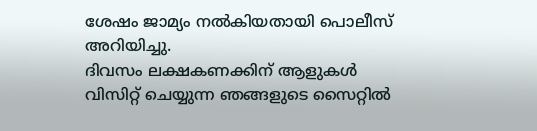ശേഷം ജാമ്യം നൽകിയതായി പൊലീസ് അറിയിച്ചു.
ദിവസം ലക്ഷകണക്കിന് ആളുകൾ വിസിറ്റ് ചെയ്യുന്ന ഞങ്ങളുടെ സൈറ്റിൽ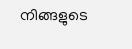നിങ്ങളുടെ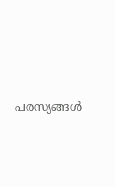പരസ്യങ്ങൾ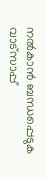നൽകാൻ ബന്ധപ്പെടുക വാട്സാപ്പ്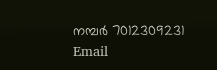നമ്പർ 7012309231 Email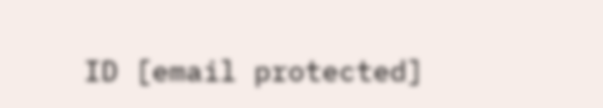ID [email protected]